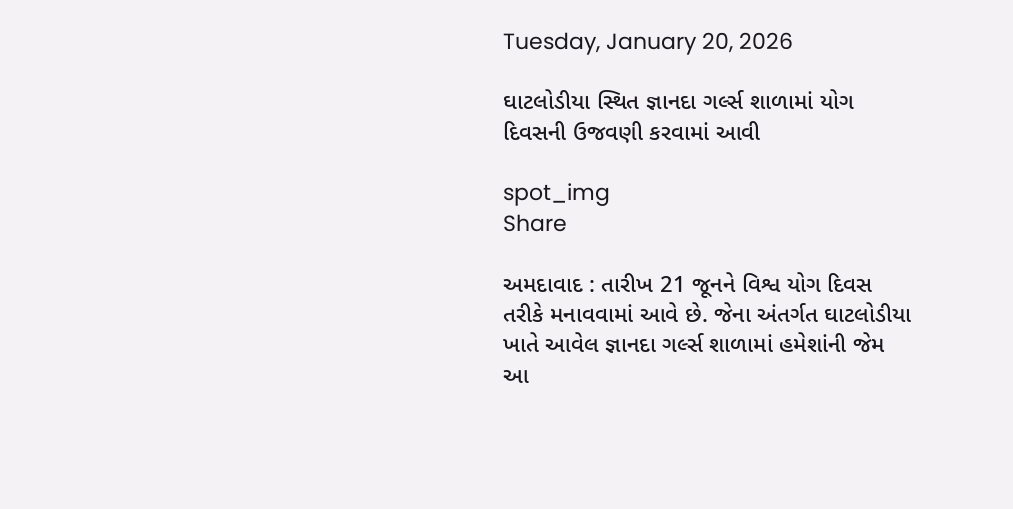Tuesday, January 20, 2026

ઘાટલોડીયા સ્થિત જ્ઞાનદા ગર્લ્સ શાળામાં યોગ દિવસની ઉજવણી કરવામાં આવી

spot_img
Share

અમદાવાદ : તારીખ 21 જૂનને વિશ્વ યોગ દિવસ તરીકે મનાવવામાં આવે છે. જેના અંતર્ગત ઘાટલોડીયા ખાતે આવેલ જ્ઞાનદા ગર્લ્સ શાળામાં હમેશાંની જેમ આ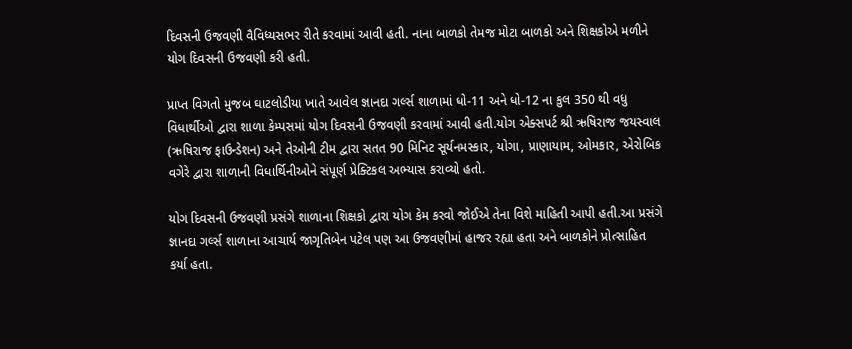દિવસની ઉજવણી વૈવિધ્યસભર રીતે કરવામાં આવી હતી. નાના બાળકો તેમજ મોટા બાળકો અને શિક્ષકોએ મળીને યોગ દિવસની ઉજવણી કરી હતી.

પ્રાપ્ત વિગતો મુજબ ઘાટલોડીયા ખાતે આવેલ જ્ઞાનદા ગર્લ્સ શાળામાં ધો-11 અને ધો-12 ના કુલ 350 થી વધુ વિધાર્થીઓ દ્વારા શાળા કેમ્પસમાં યોગ દિવસની ઉજવણી કરવામાં આવી હતી.યોગ એક્સપર્ટ શ્રી ઋષિરાજ જયસ્વાલ (ઋષિરાજ ફાઉન્ડેશન) અને તેઓની ટીમ દ્વારા સતત 90 મિનિટ સૂર્યનમસ્કાર, યોગા, પ્રાણાયામ, ઓમકાર, એરોબિક વગેરે દ્વારા શાળાની વિધાર્થિનીઓને સંપૂર્ણ પ્રેક્ટિકલ અભ્યાસ કરાવ્યો હતો.

યોગ દિવસની ઉજવણી પ્રસંગે શાળાના શિક્ષકો દ્વારા યોગ કેમ કરવો જોઈએ તેના વિશે માહિતી આપી હતી.આ પ્રસંગે જ્ઞાનદા ગર્લ્સ શાળાના આચાર્ય જાગૃતિબેન પટેલ પણ આ ઉજવણીમાં હાજર રહ્યા હતા અને બાળકોને પ્રોત્સાહિત કર્યા હતા.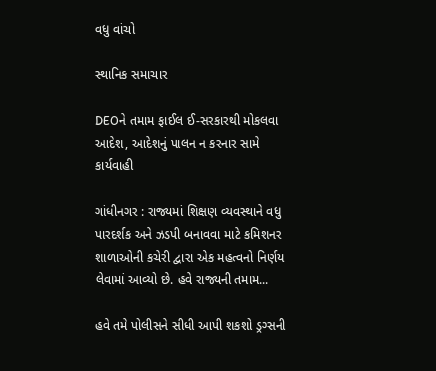વધુ વાંચો

સ્થાનિક સમાચાર

DEOને તમામ ફાઈલ ઈ-સરકારથી મોકલવા આદેશ, આદેશનું પાલન ન કરનાર સામે કાર્યવાહી

ગાંધીનગર : રાજ્યમાં શિક્ષણ વ્યવસ્થાને વધુ પારદર્શક અને ઝડપી બનાવવા માટે કમિશનર શાળાઓની કચેરી દ્વારા એક મહત્વનો નિર્ણય લેવામાં આવ્યો છે. હવે રાજ્યની તમામ...

હવે તમે પોલીસને સીધી આપી શકશો ડ્રગ્સની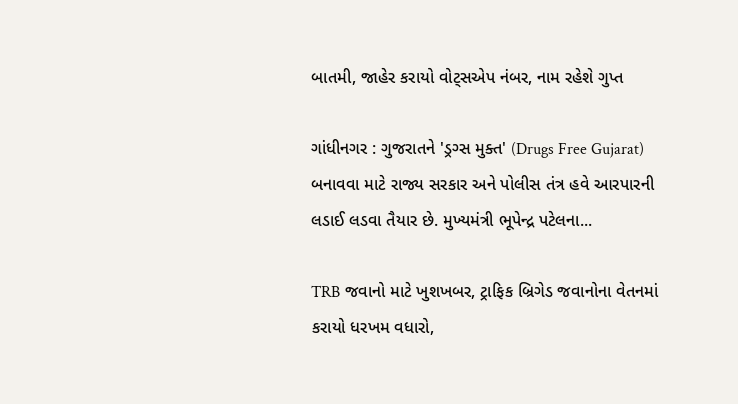બાતમી, જાહેર કરાયો વોટ્સએપ નંબર, નામ રહેશે ગુપ્ત

ગાંધીનગર : ગુજરાતને 'ડ્રગ્સ મુક્ત' (Drugs Free Gujarat) બનાવવા માટે રાજ્ય સરકાર અને પોલીસ તંત્ર હવે આરપારની લડાઈ લડવા તૈયાર છે. મુખ્યમંત્રી ભૂપેન્દ્ર પટેલના...

TRB જવાનો માટે ખુશખબર, ટ્રાફિક બ્રિગેડ જવાનોના વેતનમાં કરાયો ધરખમ વધારો,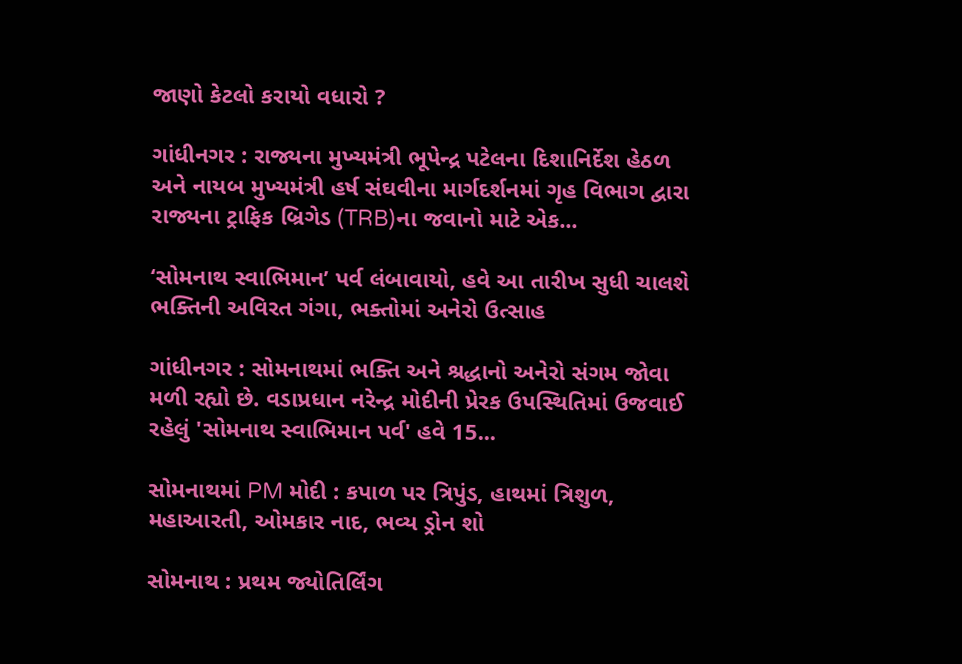જાણો કેટલો કરાયો વધારો ?

ગાંધીનગર : રાજ્યના મુખ્યમંત્રી ભૂપેન્દ્ર પટેલના દિશાનિર્દેશ હેઠળ અને નાયબ મુખ્યમંત્રી હર્ષ સંઘવીના માર્ગદર્શનમાં ગૃહ વિભાગ દ્વારા રાજ્યના ટ્રાફિક બ્રિગેડ (TRB)ના જવાનો માટે એક...

‘સોમનાથ સ્વાભિમાન’ પર્વ લંબાવાયો, હવે આ તારીખ સુધી ચાલશે ભક્તિની અવિરત ગંગા, ભક્તોમાં અનેરો ઉત્સાહ

ગાંધીનગર : સોમનાથમાં ભક્તિ અને શ્રદ્ધાનો અનેરો સંગમ જોવા મળી રહ્યો છે. વડાપ્રધાન નરેન્દ્ર મોદીની પ્રેરક ઉપસ્થિતિમાં ઉજવાઈ રહેલું 'સોમનાથ સ્વાભિમાન પર્વ' હવે 15...

સોમનાથમાં PM મોદી : કપાળ પર ત્રિપુંડ, હાથમાં ત્રિશુળ, મહાઆરતી, ઓમકાર નાદ, ભવ્ય ડ્રોન શો

સોમનાથ : પ્રથમ જ્યોતિર્લિંગ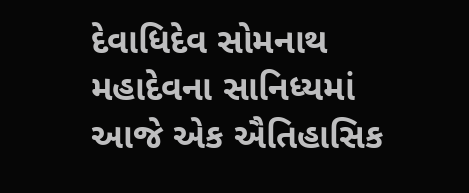દેવાધિદેવ સોમનાથ મહાદેવના સાનિધ્યમાં આજે એક ઐતિહાસિક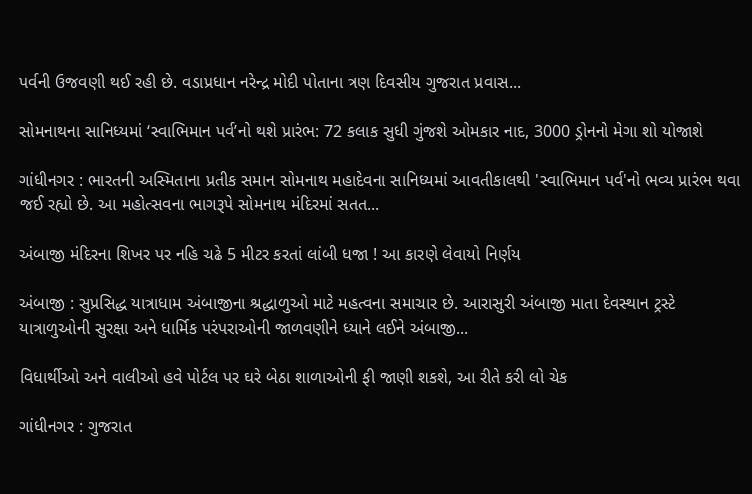પર્વની ઉજવણી થઈ રહી છે. વડાપ્રધાન નરેન્દ્ર મોદી પોતાના ત્રણ દિવસીય ગુજરાત પ્રવાસ...

સોમનાથના સાનિધ્યમાં ‘સ્વાભિમાન પર્વ’નો થશે પ્રારંભ: 72 કલાક સુધી ગુંજશે ઓમકાર નાદ, 3000 ડ્રોનનો મેગા શો યોજાશે

ગાંધીનગર : ભારતની અસ્મિતાના પ્રતીક સમાન સોમનાથ મહાદેવના સાનિધ્યમાં આવતીકાલથી 'સ્વાભિમાન પર્વ'નો ભવ્ય પ્રારંભ થવા જઈ રહ્યો છે. આ મહોત્સવના ભાગરૂપે સોમનાથ મંદિરમાં સતત...

અંબાજી મંદિરના શિખર પર નહિ ચઢે 5 મીટર કરતાં લાંબી ધજા ! આ કારણે લેવાયો નિર્ણય

અંબાજી : સુપ્રસિદ્ધ યાત્રાધામ અંબાજીના શ્રદ્ધાળુઓ માટે મહત્વના સમાચાર છે. આરાસુરી અંબાજી માતા દેવસ્થાન ટ્રસ્ટે યાત્રાળુઓની સુરક્ષા અને ધાર્મિક પરંપરાઓની જાળવણીને ધ્યાને લઈને અંબાજી...

વિધાર્થીઓ અને વાલીઓ હવે પોર્ટલ પર ઘરે બેઠા શાળાઓની ફી જાણી શકશે, આ રીતે કરી લો ચેક

ગાંધીનગર : ગુજરાત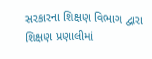સરકારના શિક્ષણ વિભાગ દ્વારા શિક્ષણ પ્રણાલીમાં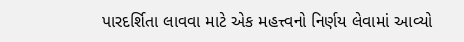પારદર્શિતા લાવવા માટે એક મહત્ત્વનો નિર્ણય લેવામાં આવ્યો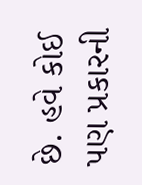છે. હવે કોઈ પણ પ્રકારની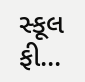સ્કૂલ ફી...